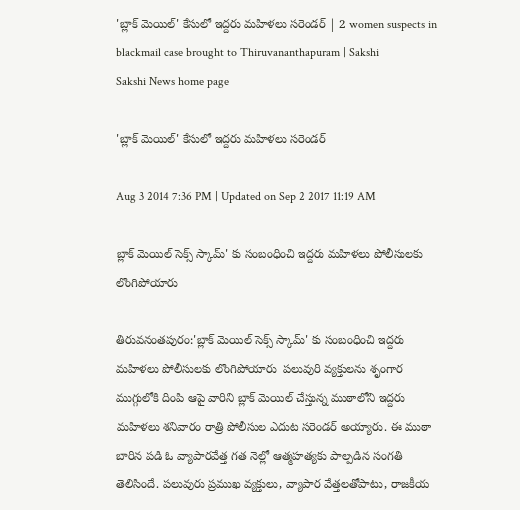'బ్లాక్ మెయిల్' కేసులో ఇద్దరు మహిళలు సరెండర్ | 2 women suspects in blackmail case brought to Thiruvananthapuram | Sakshi
Sakshi News home page

'బ్లాక్ మెయిల్' కేసులో ఇద్దరు మహిళలు సరెండర్

Aug 3 2014 7:36 PM | Updated on Sep 2 2017 11:19 AM

బ్లాక్ మెయిల్ సెక్స్ స్కామ్' కు సంబంధించి ఇద్దరు మహిళలు పోలీసులకు లొంగిపోయారు

తిరువనంతపురం:'బ్లాక్ మెయిల్ సెక్స్ స్కామ్' కు సంబంధించి ఇద్దరు మహిళలు పోలీసులకు లొంగిపోయారు  పలువురి వ్యక్తులను శృంగార ముగ్గులోకి దింపి ఆపై వారిని బ్లాక్ మెయిల్ చేస్తున్న ముఠాలోని ఇద్దరు మహిళలు శనివారం రాత్రి పోలీసుల ఎదుట సరెండర్ అయ్యారు. ఈ ముఠా బారిన పడి ఓ వ్యాపారవేత్త గత నెల్లో ఆత్మహత్యకు పాల్పడిన సంగతి తెలిసిందే. పలువురు ప్రముఖ వ్యక్తులు, వ్యాపార వేత్తలతోపాటు, రాజకీయ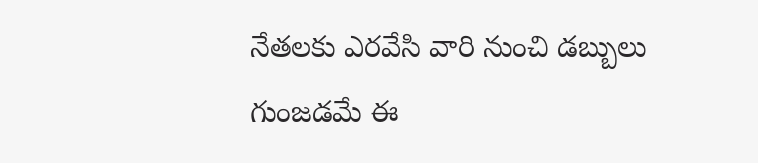నేతలకు ఎరవేసి వారి నుంచి డబ్బులు గుంజడమే ఈ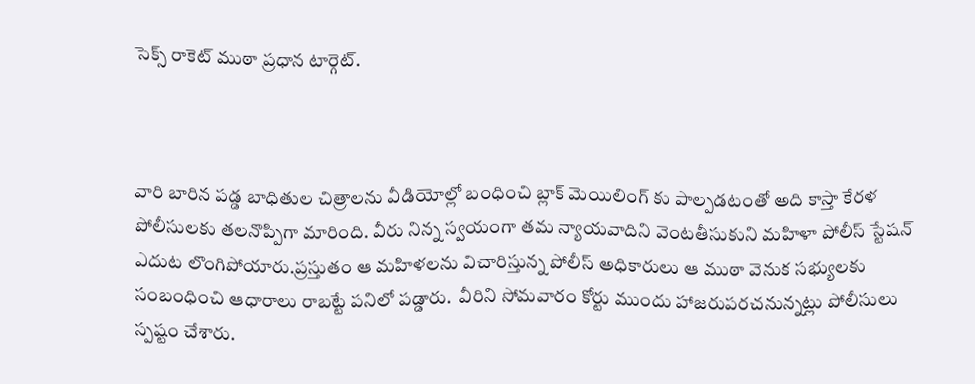సెక్స్ రాకెట్ ముఠా ప్రధాన టార్గెట్.



వారి బారిన పడ్డ బాధితుల చిత్రాలను వీడియోల్లో బంధించి బ్లాక్ మెయిలింగ్ కు పాల్పడటంతో అది కాస్తా కేరళ పోలీసులకు తలనొప్పిగా మారింది. వీరు నిన్న స్వయంగా తమ న్యాయవాదిని వెంటతీసుకుని మహిళా పోలీస్ స్టేషన్ ఎదుట లొంగిపోయారు.ప్రస్తుతం ఆ మహిళలను విచారిస్తున్న పోలీస్ అధికారులు ఆ ముఠా వెనుక సభ్యులకు సంబంధించి ఆధారాలు రాబట్టే పనిలో పడ్డారు.  వీరిని సోమవారం కోర్టు ముందు హాజరుపరచనున్నట్లు పోలీసులు స్పష్టం చేశారు.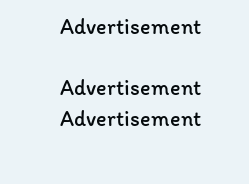Advertisement

Advertisement
Advertisement